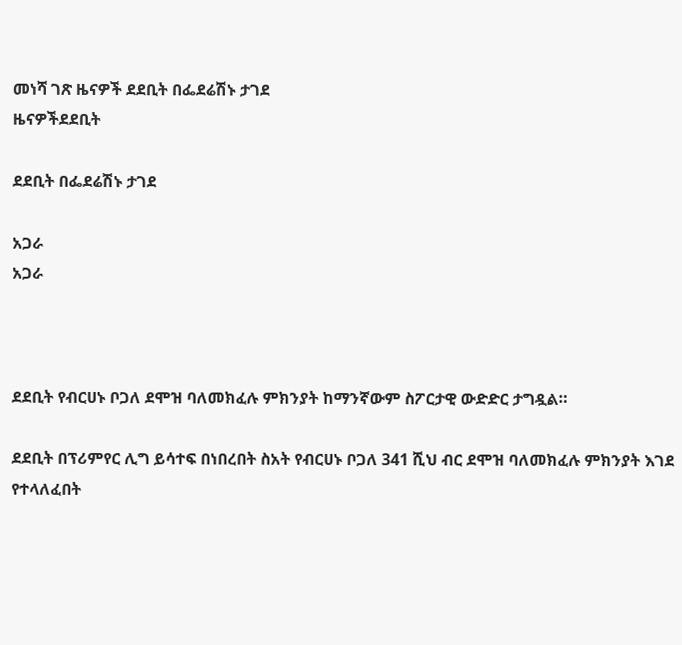መነሻ ገጽ ዜናዎች ደደቢት በፌደሬሽኑ ታገደ
ዜናዎችደደቢት

ደደቢት በፌደሬሽኑ ታገደ

አጋራ
አጋራ



ደደቢት የብርሀኑ ቦጋለ ደሞዝ ባለመክፈሉ ምክንያት ከማንኛውም ስፖርታዊ ውድድር ታግዷል።

ደደቢት በፕሪምየር ሊግ ይሳተፍ በነበረበት ስአት የብርሀኑ ቦጋለ 341 ሺህ ብር ደሞዝ ባለመክፈሉ ምክንያት እገደ የተላለፈበት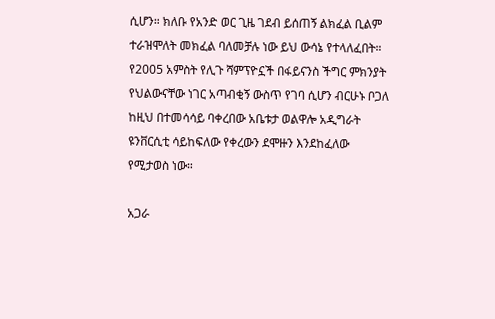ሲሆን። ክለቡ የአንድ ወር ጊዜ ገደብ ይሰጠኝ ልክፈል ቢልም ተራዝሞለት መክፈል ባለመቻሉ ነው ይህ ውሳኔ የተላለፈበት። የ2005 አምስት የሊጉ ሻምፕዮኗች በፋይናንስ ችግር ምክንያት የህልውናቸው ነገር አጣብቂኝ ውስጥ የገባ ሲሆን ብርሁኑ ቦጋለ ከዚህ በተመሳሳይ ባቀረበው አቤቱታ ወልዋሎ አዲግራት ዩንቨርሲቲ ሳይከፍለው የቀረውን ደሞዙን እንደከፈለው የሚታወስ ነው።

አጋራ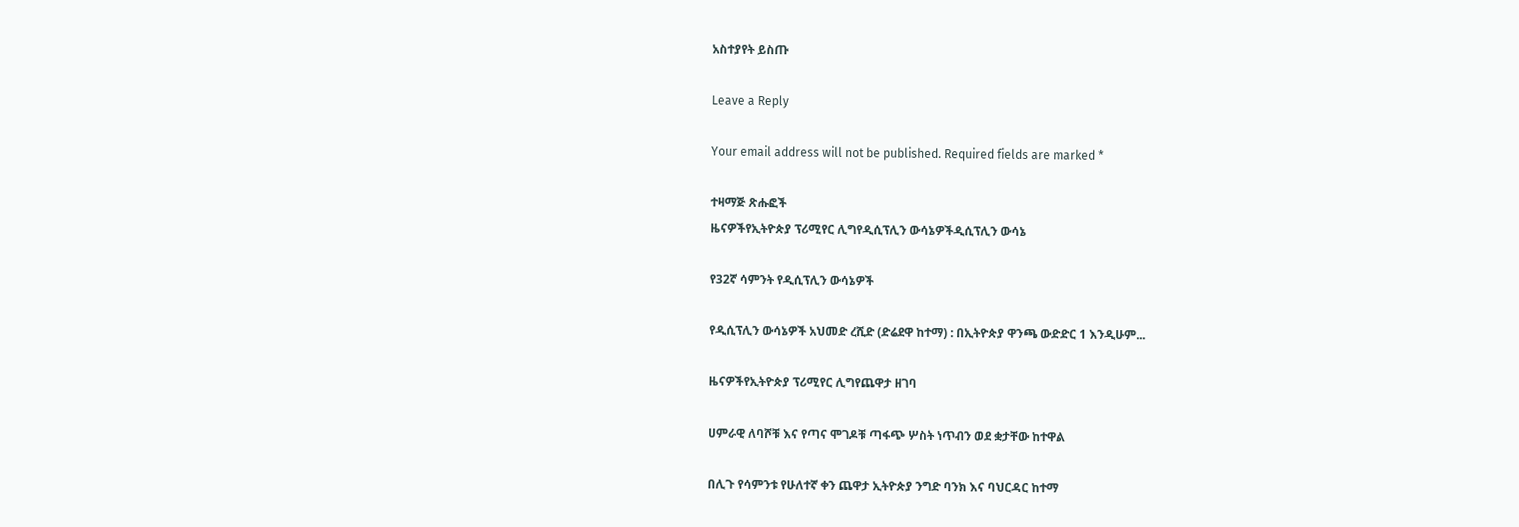አስተያየት ይስጡ

Leave a Reply

Your email address will not be published. Required fields are marked *

ተዛማጅ ጽሑፎች
ዜናዎችየኢትዮጵያ ፕሪሚየር ሊግየዲሲፕሊን ውሳኔዎችዲሲፕሊን ውሳኔ

የ32ኛ ሳምንት የዲሲፕሊን ውሳኔዎች

የዲሲፕሊን ውሳኔዎች አህመድ ረሺድ (ድሬደዋ ከተማ) : በኢትዮጵያ ዋንጫ ውድድር 1 እንዲሁም...

ዜናዎችየኢትዮጵያ ፕሪሚየር ሊግየጨዋታ ዘገባ

ሀምራዊ ለባሾቹ እና የጣና ሞገዶቹ ጣፋጭ ሦስት ነጥብን ወደ ቋታቸው ከተዋል

በሊጉ የሳምንቱ የሁለተኛ ቀን ጨዋታ ኢትዮጵያ ንግድ ባንክ እና ባህርዳር ከተማ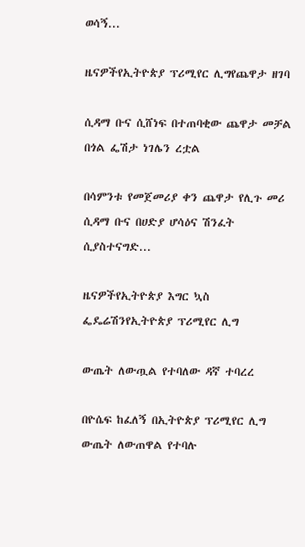ወሳኝ...

ዜናዎችየኢትዮጵያ ፕሪሚየር ሊግየጨዋታ ዘገባ

ሲዳማ ቡና ሲሸነፍ በተጠባቂው ጨዋታ መቻል በጎል ፌሽታ ነገሌን ረቷል

በሳምንቱ የመጀመሪያ ቀን ጨዋታ የሊጉ መሪ ሲዳማ ቡና በሀድያ ሆሳዕና ሽንፈት ሲያስተናግድ...

ዜናዎችየኢትዮጵያ እግር ኳስ ፌዴሬሽንየኢትዮጵያ ፕሪሚየር ሊግ

ውጤት ለውጧል የተባለው ዳኛ ተባረረ

በዮሴፍ ከፈለኝ በኢትዮጵያ ፕሪሚየር ሊግ ውጤት ለውጠዋል የተባሉ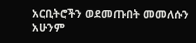አርቢትሮችን ወደመጡበት መመለሱን አሁንም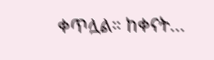ቀጥሏል። ከቀናት...